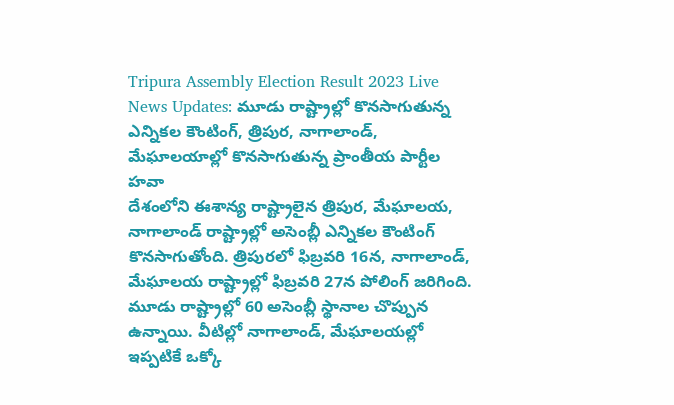Tripura Assembly Election Result 2023 Live News Updates: మూడు రాష్ట్రాల్లో కొనసాగుతున్న ఎన్నికల కౌంటింగ్, త్రిపుర, నాగాలాండ్, మేఘాలయాల్లో కొనసాగుతున్న ప్రాంతీయ పార్టీల హవా
దేశంలోని ఈశాన్య రాష్ట్రాలైన త్రిపుర, మేఘాలయ, నాగాలాండ్ రాష్ట్రాల్లో అసెంబ్లీ ఎన్నికల కౌంటింగ్ కొనసాగుతోంది. త్రిపురలో ఫిబ్రవరి 16న, నాగాలాండ్, మేఘాలయ రాష్ట్రాల్లో ఫిబ్రవరి 27న పోలింగ్ జరిగింది. మూడు రాష్ట్రాల్లో 60 అసెంబ్లీ స్థానాల చొప్పున ఉన్నాయి. వీటిల్లో నాగాలాండ్, మేఘాలయల్లో ఇప్పటికే ఒక్కో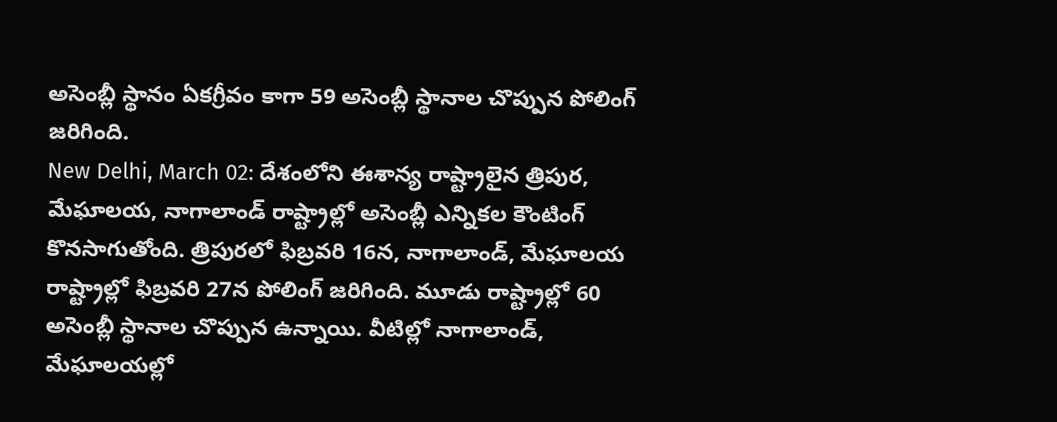అసెంబ్లీ స్థానం ఏకగ్రీవం కాగా 59 అసెంబ్లీ స్థానాల చొప్పున పోలింగ్ జరిగింది.
New Delhi, March 02: దేశంలోని ఈశాన్య రాష్ట్రాలైన త్రిపుర, మేఘాలయ, నాగాలాండ్ రాష్ట్రాల్లో అసెంబ్లీ ఎన్నికల కౌంటింగ్ కొనసాగుతోంది. త్రిపురలో ఫిబ్రవరి 16న, నాగాలాండ్, మేఘాలయ రాష్ట్రాల్లో ఫిబ్రవరి 27న పోలింగ్ జరిగింది. మూడు రాష్ట్రాల్లో 60 అసెంబ్లీ స్థానాల చొప్పున ఉన్నాయి. వీటిల్లో నాగాలాండ్, మేఘాలయల్లో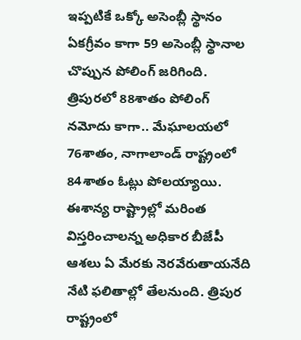ఇప్పటికే ఒక్కో అసెంబ్లీ స్థానం ఏకగ్రీవం కాగా 59 అసెంబ్లీ స్థానాల చొప్పున పోలింగ్ జరిగింది. త్రిపురలో 88శాతం పోలింగ్ నమోదు కాగా.. మేఘాలయలో 76శాతం, నాగాలాండ్ రాష్ట్రంలో 84శాతం ఓట్లు పోలయ్యాయి. ఈశాన్య రాష్ట్రాల్లో మరింత విస్తరించాలన్న అధికార బీజేపీ ఆశలు ఏ మేరకు నెరవేరుతాయనేది నేటి ఫలితాల్లో తేలనుంది. త్రిపుర రాష్ట్రంలో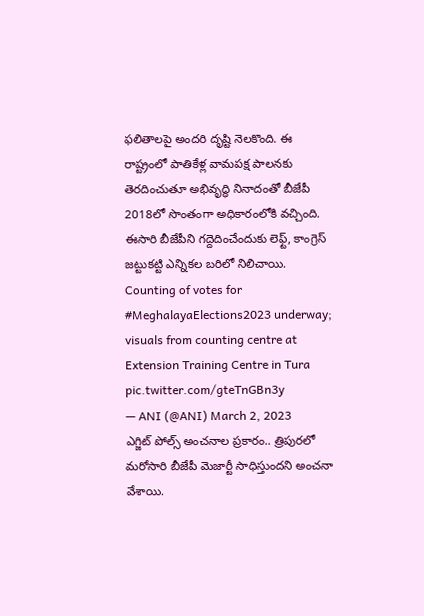ఫలితాలపై అందరి దృష్టి నెలకొంది. ఈ రాష్ట్రంలో పాతికేళ్ల వామపక్ష పాలనకు తెరదించుతూ అభివృద్ధి నినాదంతో బీజేపీ 2018లో సొంతంగా అధికారంలోకి వచ్చింది. ఈసారి బీజేపీని గద్దెదించేందుకు లెఫ్ట్, కాంగ్రెస్ జట్టుకట్టి ఎన్నికల బరిలో నిలిచాయి.
Counting of votes for #MeghalayaElections2023 underway; visuals from counting centre at Extension Training Centre in Tura pic.twitter.com/gteTnGBn3y
— ANI (@ANI) March 2, 2023
ఎగ్జిట్ పోల్స్ అంచనాల ప్రకారం.. త్రిపురలో మరోసారి బీజేపీ మెజార్టీ సాధిస్తుందని అంచనా వేశాయి.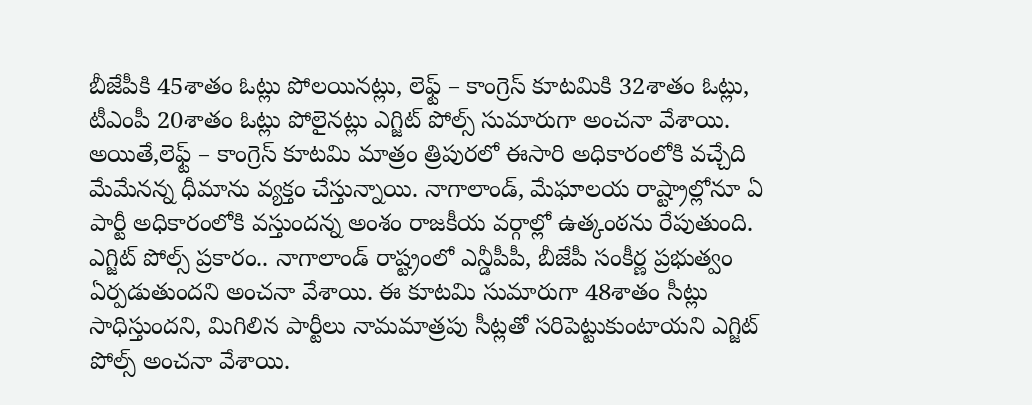బీజేపీకి 45శాతం ఓట్లు పోలయినట్లు, లెఫ్ట్ – కాంగ్రెస్ కూటమికి 32శాతం ఓట్లు, టీఎంపీ 20శాతం ఓట్లు పోలైనట్లు ఎగ్జిట్ పోల్స్ సుమారుగా అంచనా వేశాయి. అయితే,లెఫ్ట్ – కాంగ్రెస్ కూటమి మాత్రం త్రిపురలో ఈసారి అధికారంలోకి వచ్చేది మేమేనన్న ధీమాను వ్యక్తం చేస్తున్నాయి. నాగాలాండ్, మేఘాలయ రాష్ట్రాల్లోనూ ఏ పార్టీ అధికారంలోకి వస్తుందన్న అంశం రాజకీయ వర్గాల్లో ఉత్కంఠను రేపుతుంది.
ఎగ్జిట్ పోల్స్ ప్రకారం.. నాగాలాండ్ రాష్ట్రంలో ఎన్డీపీపీ, బీజేపీ సంకీర్ణ ప్రభుత్వం ఏర్పడుతుందని అంచనా వేశాయి. ఈ కూటమి సుమారుగా 48శాతం సీట్లు సాధిస్తుందని, మిగిలిన పార్టీలు నామమాత్రపు సీట్లతో సరిపెట్టుకుంటాయని ఎగ్జిట్ పోల్స్ అంచనా వేశాయి.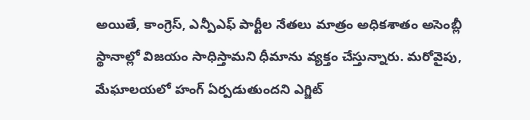అయితే, కాంగ్రెస్, ఎన్పీఎఫ్ పార్టీల నేతలు మాత్రం అధికశాతం అసెంబ్లీ స్థానాల్లో విజయం సాధిస్తామని ధీమాను వ్యక్తం చేస్తున్నారు. మరోవైపు, మేఘాలయలో హంగ్ ఏర్పడుతుందని ఎగ్జిట్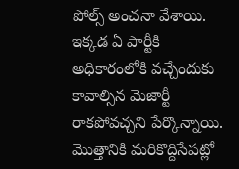పోల్స్ అంచనా వేశాయి. ఇక్కడ ఏ పార్టీకి అధికారంలోకి వచ్చేందుకు కావాల్సిన మెజార్టీ రాకపోవచ్చని పేర్కొన్నాయి. మొత్తానికి మరికొద్దిసేపట్లో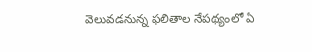వెలువడనున్న ఫలితాల నేపథ్యంలో ఏ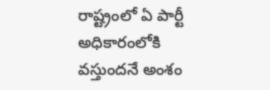రాష్ట్రంలో ఏ పార్టీ అధికారంలోకి వస్తుందనే అంశం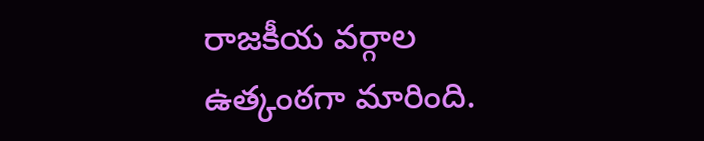రాజకీయ వర్గాల ఉత్కంఠగా మారింది.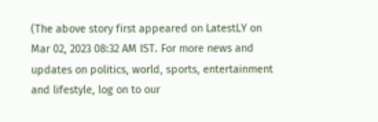(The above story first appeared on LatestLY on Mar 02, 2023 08:32 AM IST. For more news and updates on politics, world, sports, entertainment and lifestyle, log on to our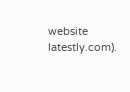website latestly.com).